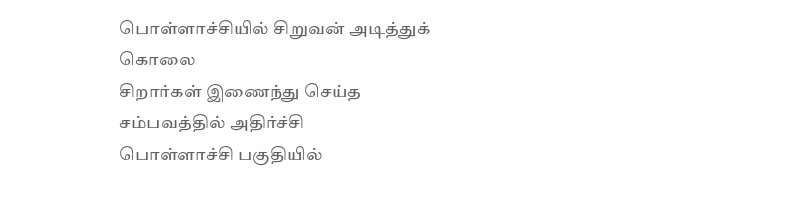பொள்ளாச்சியில் சிறுவன் அடித்துக் கொலை
சிறார்கள் இணைந்து செய்த சம்பவத்தில் அதிர்ச்சி
பொள்ளாச்சி பகுதியில்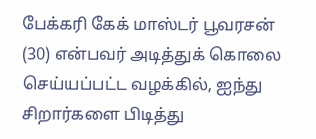பேக்கரி கேக் மாஸ்டர் பூவரசன் (30) என்பவர் அடித்துக் கொலை செய்யப்பட்ட வழக்கில், ஐந்து சிறார்களை பிடித்து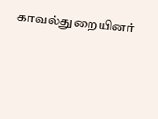காவல்துறையினர்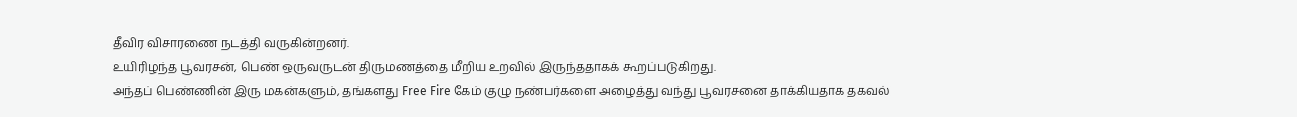தீவிர விசாரணை நடத்தி வருகின்றனர்.
உயிரிழந்த பூவரசன், பெண் ஒருவருடன் திருமணத்தை மீறிய உறவில் இருந்ததாகக் கூறப்படுகிறது.
அந்தப் பெண்ணின் இரு மகன்களும், தங்களது Free Fire கேம் குழு நண்பர்களை அழைத்து வந்து பூவரசனை தாக்கியதாக தகவல்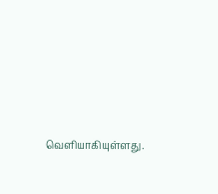வெளியாகியுள்ளது.